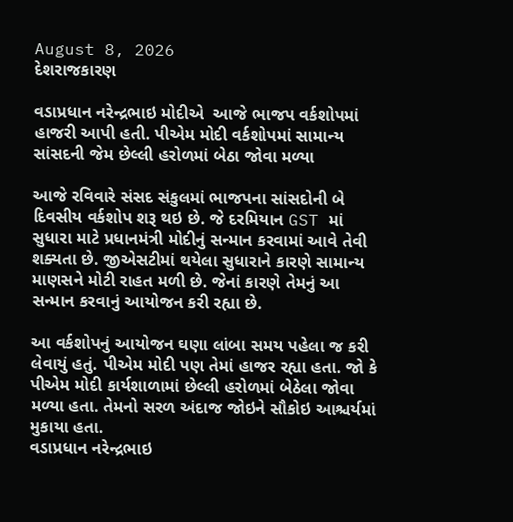August 8, 2026
દેશરાજકારણ

વડાપ્રધાન નરેન્દ્રભાઇ મોદીએ  આજે ભાજપ વર્કશોપમાં હાજરી આપી હતી. પીએમ મોદી વર્કશોપમાં સામાન્ય સાંસદની જેમ છેલ્લી હરોળમાં બેઠા જોવા મળ્યા

આજે રવિવારે સંસદ સંકુલમાં ભાજપના સાંસદોની બે દિવસીય વર્કશોપ શરૂ થઇ છે. જે દરમિયાન GST માં સુધારા માટે પ્રધાનમંત્રી મોદીનું સન્માન કરવામાં આવે તેવી શક્યતા છે. જીએસટીમાં થયેલા સુધારાને કારણે સામાન્ય માણસને મોટી રાહત મળી છે. જેનાં કારણે તેમનું આ સન્માન કરવાનું આયોજન કરી રહ્યા છે.

આ વર્કશોપનું આયોજન ઘણા લાંબા સમય પહેલા જ કરી લેવાયું હતું. પીએમ મોદી પણ તેમાં હાજર રહ્યા હતા. જો કે પીએમ મોદી કાર્યશાળામાં છેલ્લી હરોળમાં બેઠેલા જોવા મળ્યા હતા. તેમનો સરળ અંદાજ જોઇને સૌકોઇ આશ્ચર્યમાં મુકાયા હતા.
વડાપ્રધાન નરેન્દ્રભાઇ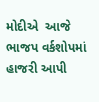મોદીએ  આજે ભાજપ વર્કશોપમાં હાજરી આપી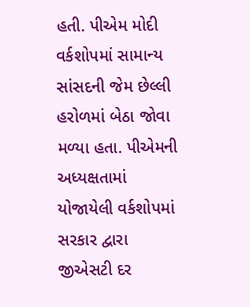હતી. પીએમ મોદી વર્કશોપમાં સામાન્ય સાંસદની જેમ છેલ્લી હરોળમાં બેઠા જોવા મળ્યા હતા. પીએમની અધ્યક્ષતામાં યોજાયેલી વર્કશોપમાં સરકાર દ્વારા જીએસટી દર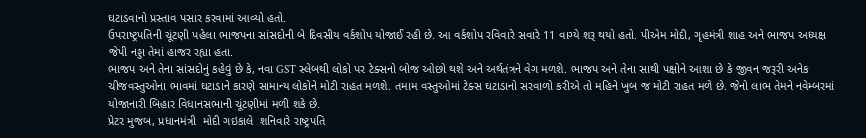ઘટાડવાનો પ્રસ્તાવ પસાર કરવામાં આવ્યો હતો.
ઉપરાષ્ટ્રપતિની ચૂંટણી પહેલા ભાજપના સાંસદોની બે દિવસીય વર્કશોપ યોજાઈ રહી છે. આ વર્કશોપ રવિવારે સવારે 11 વાગ્યે શરૂ થયો હતો. પીએમ મોદી, ગૃહમંત્રી શાહ અને ભાજપ અધ્યક્ષ જેપી નડ્ડા તેમાં હાજર રહ્યા હતા.
ભાજપ અને તેના સાંસદોનું કહેવું છે કે, નવા GST સ્લેબથી લોકો પર ટેક્સનો બોજ ઓછો થશે અને અર્થતંત્રને વેગ મળશે. ભાજપ અને તેના સાથી પક્ષોને આશા છે કે જીવન જરૂરી અનેક ચીજવસ્તુઓના ભાવમાં ઘટાડાને કારણે સામાન્ય લોકોને મોટી રાહત મળશે. તમામ વસ્તુઓમાં ટેક્સ ઘટાડાનો સરવાળો કરીએ તો મહિને ખુબ જ મોટી રાહત મળે છે. જેનો લાભ તેમને નવેમ્બરમાં યોજાનારી બિહાર વિધાનસભાની ચૂંટણીમાં મળી શકે છે.
પ્રેટર મુજબ, પ્રધાનમંત્રી  મોદી ગઇકાલે  શનિવારે રાષ્ટ્રપતિ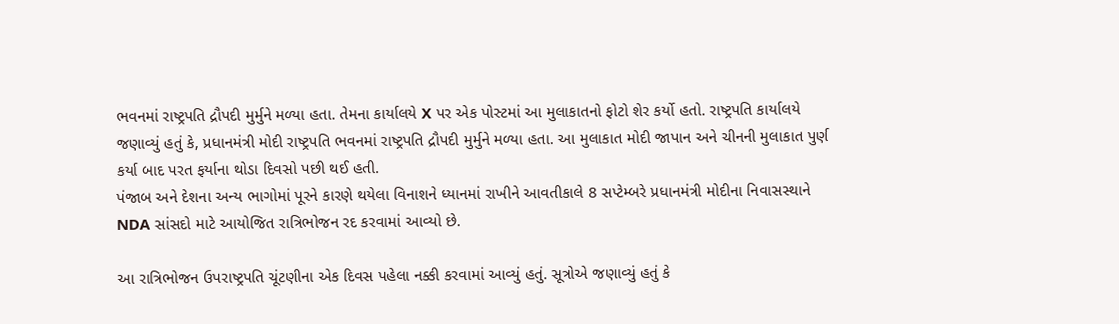ભવનમાં રાષ્ટ્રપતિ દ્રૌપદી મુર્મુને મળ્યા હતા. તેમના કાર્યાલયે X પર એક પોસ્ટમાં આ મુલાકાતનો ફોટો શેર કર્યો હતો. રાષ્ટ્રપતિ કાર્યાલયે જણાવ્યું હતું કે, પ્રધાનમંત્રી મોદી રાષ્ટ્રપતિ ભવનમાં રાષ્ટ્રપતિ દ્રૌપદી મુર્મુને મળ્યા હતા. આ મુલાકાત મોદી જાપાન અને ચીનની મુલાકાત પુર્ણ કર્યા બાદ પરત ફર્યાના થોડા દિવસો પછી થઈ હતી.
પંજાબ અને દેશના અન્ય ભાગોમાં પૂરને કારણે થયેલા વિનાશને ધ્યાનમાં રાખીને આવતીકાલે 8 સપ્ટેમ્બરે પ્રધાનમંત્રી મોદીના નિવાસસ્થાને NDA સાંસદો માટે આયોજિત રાત્રિભોજન રદ કરવામાં આવ્યો છે.

આ રાત્રિભોજન ઉપરાષ્ટ્રપતિ ચૂંટણીના એક દિવસ પહેલા નક્કી કરવામાં આવ્યું હતું. સૂત્રોએ જણાવ્યું હતું કે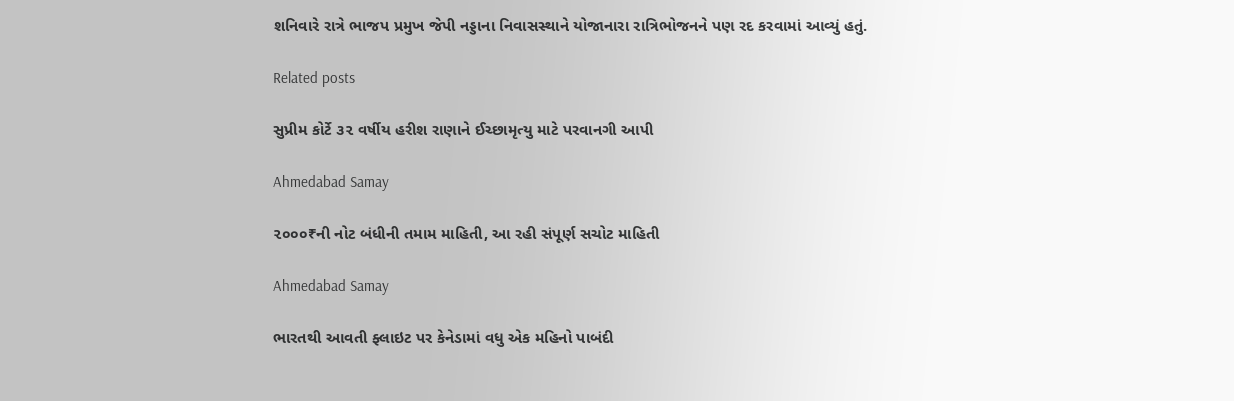શનિવારે રાત્રે ભાજપ પ્રમુખ જેપી નડ્ડાના નિવાસસ્થાને યોજાનારા રાત્રિભોજનને પણ રદ કરવામાં આવ્યું હતું.

Related posts

સુપ્રીમ કોર્ટે ૩૨ વર્ષીય હરીશ રાણાને ઈચ્છામૃત્યુ માટે પરવાનગી આપી

Ahmedabad Samay

૨૦૦૦₹ની નોટ બંધીની તમામ માહિતી, આ રહી સંપૂર્ણ સચોટ માહિતી

Ahmedabad Samay

ભારતથી આવતી ફ્લાઇટ પર કેનેડામાં વધુ એક મહિનો પાબંદી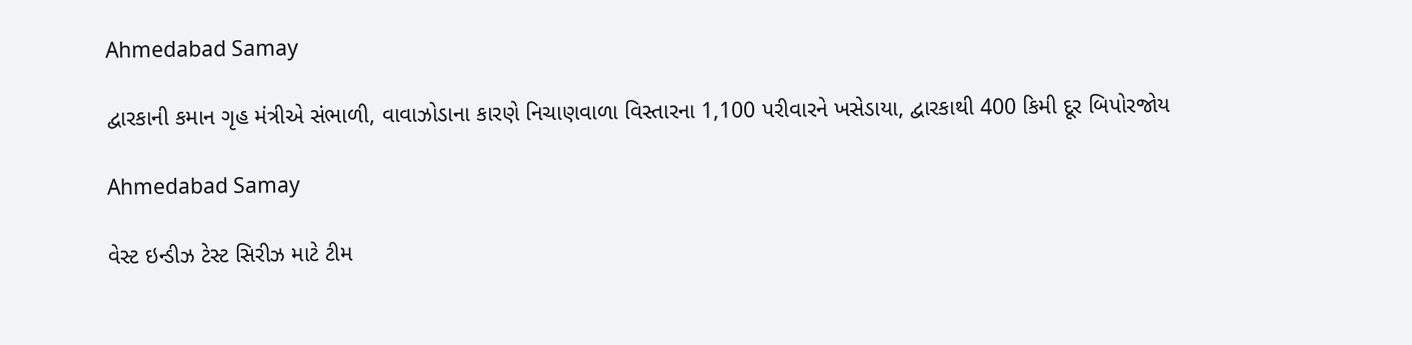Ahmedabad Samay

દ્વારકાની કમાન ગૃહ મંત્રીએ સંભાળી, વાવાઝોડાના કારણે નિચાણવાળા વિસ્તારના 1,100 પરીવારને ખસેડાયા, દ્વારકાથી 400 કિમી દૂર બિપોરજોય

Ahmedabad Samay

વેસ્‍ટ ઇન્ડીઝ ટેસ્ટ સિરીઝ માટે ટીમ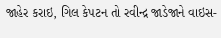જાહેર કરાઇ, ગિલ કેપટન તો રવીન્‍દ્ર જાડેજાને વાઇસ-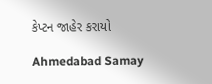કેપ્‍ટન જાહેર કરાયો

Ahmedabad Samay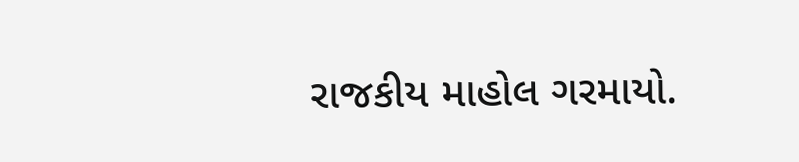રાજકીય માહોલ ગરમાયો.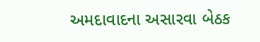અમદાવાદના અસારવા બેઠક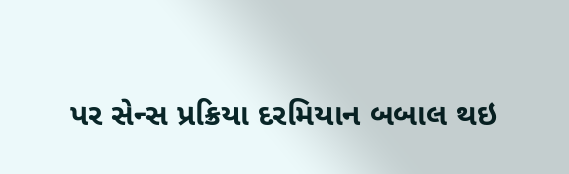પર સેન્સ પ્રક્રિયા દરમિયાન બબાલ થઇ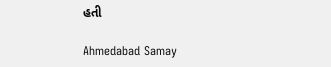હતી

Ahmedabad Samay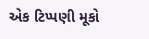એક ટિપ્પણી મૂકો